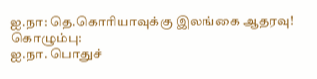ஐ.நா: தெ.கொரியாவுக்கு இலங்கை ஆதரவு!
கொழும்பு:
ஐ.நா. பொதுச்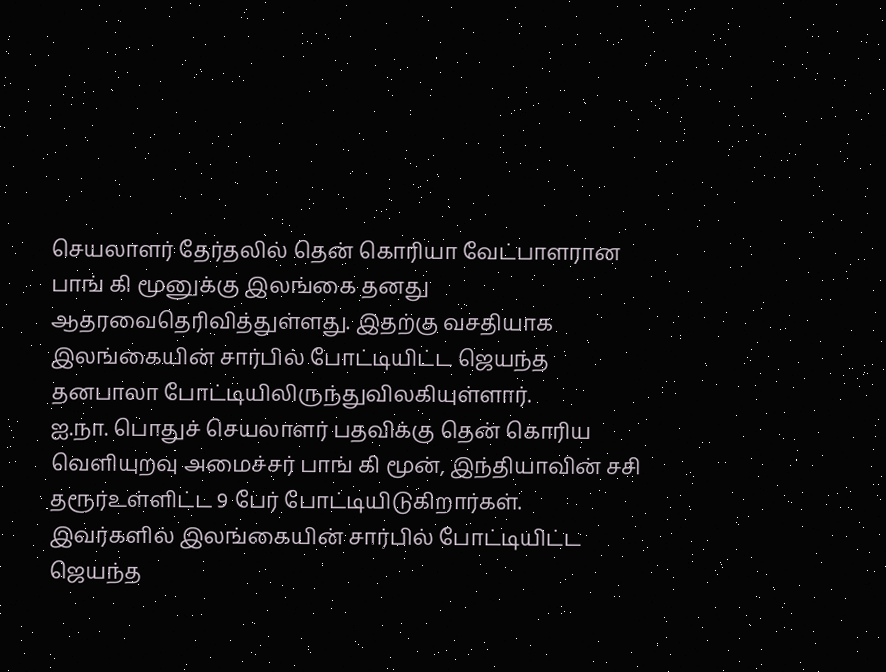செயலாளர் தேர்தலில் தென் கொரியா வேட்பாளரான பாங் கி மூனுக்கு இலங்கை தனது ஆதரவைதெரிவித்துள்ளது. இதற்கு வசதியாக இலங்கையின் சார்பில் போட்டியிட்ட ஜெயந்த தனபாலா போட்டியிலிருந்துவிலகியுள்ளார்.
ஐ.நா. பொதுச் செயலாளர் பதவிக்கு தென் கொரிய வெளியுறவு அமைச்சர் பாங் கி மூன், இந்தியாவின் சசி தரூர்உள்ளிட்ட 9 பேர் போட்டியிடுகிறார்கள். இவர்களில் இலங்கையின் சார்பில் போட்டியிட்ட ஜெயந்த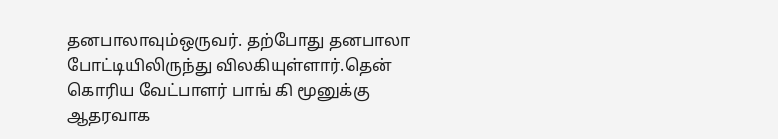தனபாலாவும்ஒருவர். தற்போது தனபாலா போட்டியிலிருந்து விலகியுள்ளார்.தென் கொரிய வேட்பாளர் பாங் கி மூனுக்கு ஆதரவாக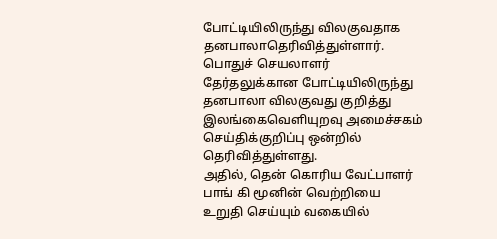போட்டியிலிருந்து விலகுவதாக தனபாலாதெரிவித்துள்ளார். பொதுச் செயலாளர் தேர்தலுக்கான போட்டியிலிருந்து தனபாலா விலகுவது குறித்து இலங்கைவெளியுறவு அமைச்சகம் செய்திக்குறிப்பு ஒன்றில் தெரிவித்துள்ளது.
அதில், தென் கொரிய வேட்பாளர் பாங் கி மூனின் வெற்றியை உறுதி செய்யும் வகையில்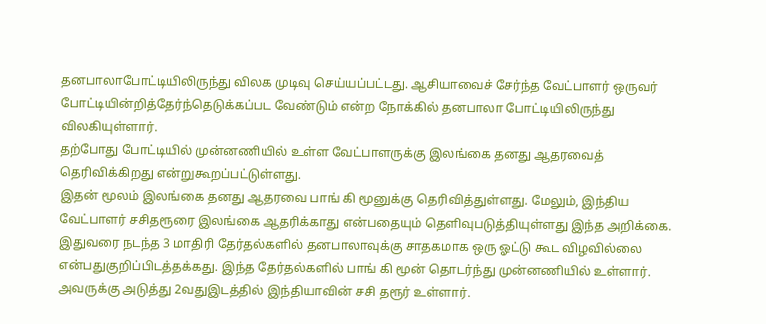தனபாலாபோட்டியிலிருந்து விலக முடிவு செய்யப்பட்டது. ஆசியாவைச் சேர்ந்த வேட்பாளர் ஒருவர் போட்டியின்றித்தேர்ந்தெடுக்கப்பட வேண்டும் என்ற நோக்கில் தனபாலா போட்டியிலிருந்து விலகியுள்ளார்.
தற்போது போட்டியில் முன்னணியில் உள்ள வேட்பாளருக்கு இலங்கை தனது ஆதரவைத் தெரிவிக்கிறது என்றுகூறப்பட்டுள்ளது.
இதன் மூலம் இலங்கை தனது ஆதரவை பாங் கி மூனுக்கு தெரிவித்துள்ளது. மேலும், இந்திய வேட்பாளர் சசிதரூரை இலங்கை ஆதரிக்காது என்பதையும் தெளிவுபடுத்தியுள்ளது இந்த அறிக்கை.
இதுவரை நடந்த 3 மாதிரி தேர்தல்களில் தனபாலாவுக்கு சாதகமாக ஒரு ஓட்டு கூட விழவில்லை என்பதுகுறிப்பிடத்தக்கது. இந்த தேர்தல்களில் பாங் கி மூன் தொடர்ந்து முன்னணியில் உள்ளார். அவருக்கு அடுத்து 2வதுஇடத்தில் இந்தியாவின் சசி தரூர் உள்ளார்.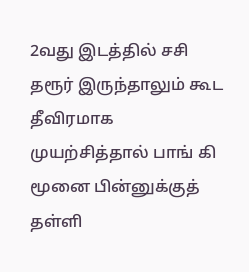2வது இடத்தில் சசி தரூர் இருந்தாலும் கூட தீவிரமாக முயற்சித்தால் பாங் கி மூனை பின்னுக்குத் தள்ளி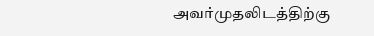அவர்முதலிடத்திற்கு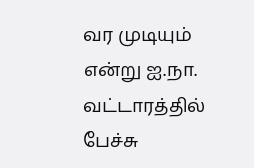வர முடியும் என்று ஐ.நா. வட்டாரத்தில் பேச்சு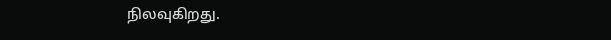நிலவுகிறது.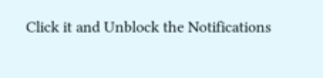Click it and Unblock the Notifications